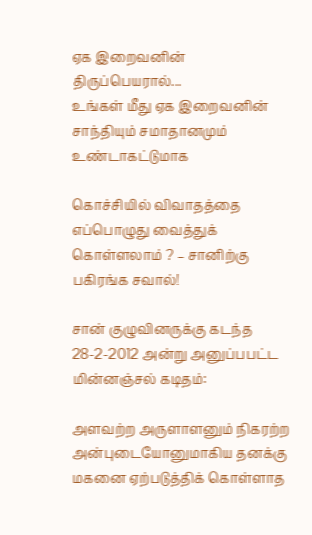ஏக இறைவனின் திருப்பெயரால்...
உங்கள் மீது ஏக இறைவனின் சாந்தியும் சமாதானமும் உண்டாகட்டுமாக

கொச்சியில் விவாதத்தை எப்பொழுது வைத்துக் கொள்ளலாம் ? – சானிற்கு பகிரங்க சவால்!

சான் குழுவினருக்கு கடந்த 28-2-2012 அன்று அனுப்பபட்ட மின்னஞ்சல் கடிதம்:

அளவற்ற அருளாளனும் நிகரற்ற அன்புடையோனுமாகிய தனக்கு மகனை ஏற்படுத்திக் கொள்ளாத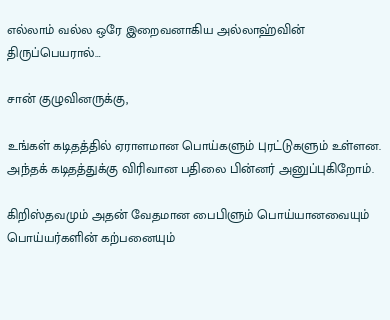எல்லாம் வல்ல ஒரே இறைவனாகிய அல்லாஹ்வின் திருப்பெயரால்…

சான் குழுவினருக்கு,

உங்கள் கடிதத்தில் ஏராளமான பொய்களும் புரட்டுகளும் உள்ளன. அந்தக் கடிதத்துக்கு விரிவான பதிலை பின்னர் அனுப்புகிறோம்.

கிறிஸ்தவமும் அதன் வேதமான பைபிளும் பொய்யானவையும் பொய்யர்களின் கற்பனையும்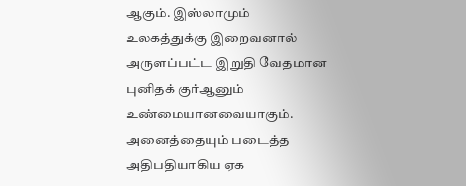ஆகும். இஸ்லாமும் உலகத்துக்கு இறைவனால் அருளப்பட்ட இறுதி வேதமான புனிதக் குர்ஆனும் உண்மையானவையாகும். அனைத்தையும் படைத்த அதிபதியாகிய ஏக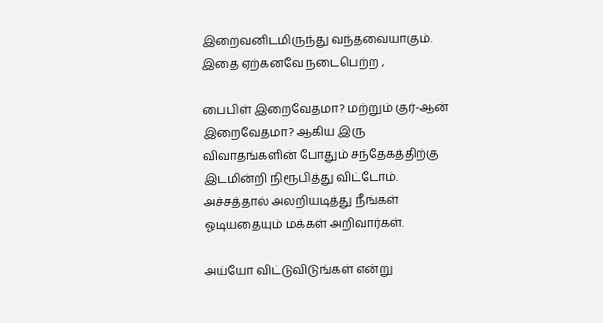இறைவனிடமிருந்து வந்தவையாகும். இதை ஏற்கனவே நடைபெற்ற ,

பைபிள் இறைவேதமா? மற்றும் குர்-ஆன் இறைவேதமா? ஆகிய இரு விவாதங்களின் போதும் சந்தேகத்திற்கு இடமின்றி நிரூபித்து விட்டோம். அச்சத்தால் அலறியடித்து நீங்கள் ஓடியதையும் மக்கள் அறிவார்கள்.

அய்யோ விட்டுவிடுங்கள் என்று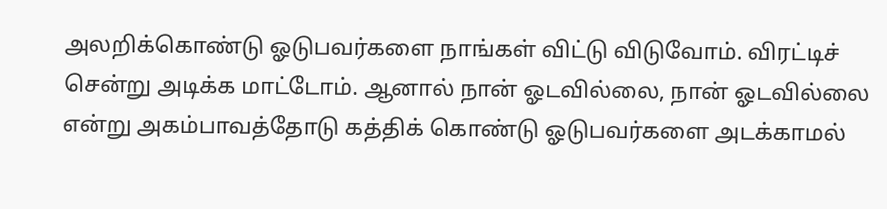அலறிக்கொண்டு ஓடுபவர்களை நாங்கள் விட்டு விடுவோம். விரட்டிச் சென்று அடிக்க மாட்டோம். ஆனால் நான் ஓடவில்லை, நான் ஓடவில்லை என்று அகம்பாவத்தோடு கத்திக் கொண்டு ஓடுபவர்களை அடக்காமல்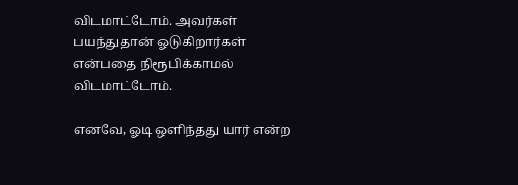விடமாட்டோம். அவர்கள் பயந்துதான் ஓடுகிறார்கள் என்பதை நிரூபிக்காமல் விடமாட்டோம்.

எனவே, ஓடி ஒளிந்தது யார் என்ற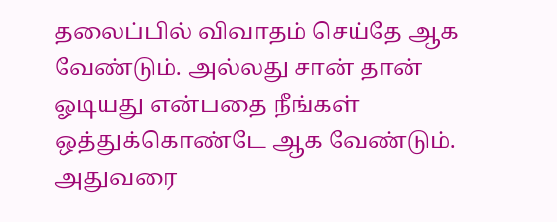தலைப்பில் விவாதம் செய்தே ஆக வேண்டும். அல்லது சான் தான் ஓடியது என்பதை நீங்கள் ஒத்துக்கொண்டே ஆக வேண்டும். அதுவரை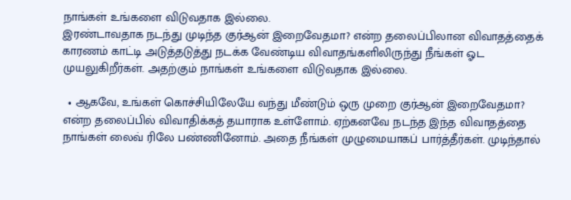நாங்கள் உங்களை விடுவதாக இல்லை.
இரண்டாவதாக நடந்து முடிந்த குர்ஆன் இறைவேதமா? என்ற தலைப்பிலான விவாதத்தைக் காரணம் காட்டி அடுத்தடுத்து நடக்க வேண்டிய விவாதங்களிலிருந்து நீங்கள் ஓட முயலுகிறீர்கள். அதற்கும் நாங்கள் உங்களை விடுவதாக இல்லை.

  • ஆகவே, உங்கள் கொச்சியிலேயே வந்து மீண்டும் ஒரு முறை குர்ஆன் இறைவேதமா? என்ற தலைப்பில் விவாதிக்கத் தயாராக உள்ளோம். ஏற்கனவே நடந்த இந்த விவாதத்தை நாங்கள் லைவ் ரிலே பண்ணினோம். அதை நீங்கள் முழுமையாகப் பார்த்தீர்கள். முடிந்தால்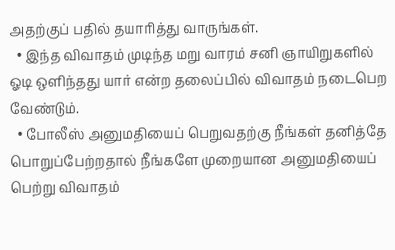அதற்குப் பதில் தயாரித்து வாருங்கள்.
  • இந்த விவாதம் முடிந்த மறு வாரம் சனி ஞாயிறுகளில் ஓடி ஒளிந்தது யார் என்ற தலைப்பில் விவாதம் நடைபெற வேண்டும்.
  • போலீஸ் அனுமதியைப் பெறுவதற்கு நீங்கள் தனித்தே பொறுப்பேற்றதால் நீங்களே முறையான அனுமதியைப் பெற்று விவாதம்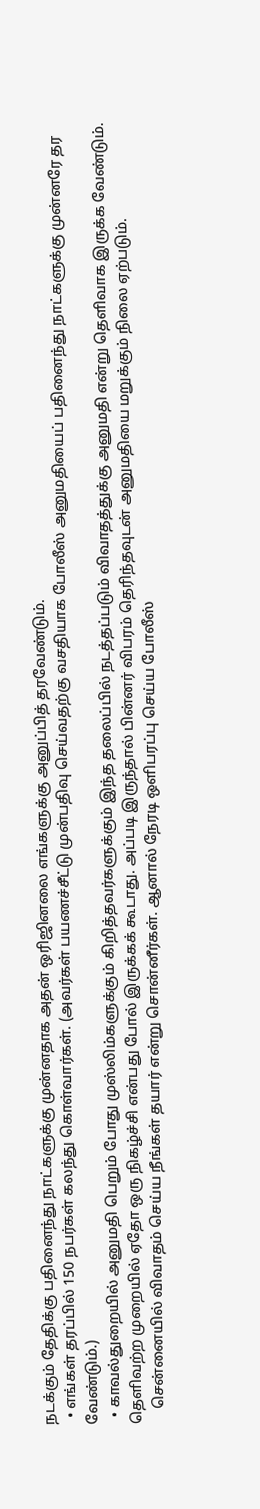நடக்கும் தேதிக்கு பதினைந்து நாட்களுக்கு முன்னதாக அதன் ஒரிஜினலை எங்களுக்கு அனுப்பித் தரவேண்டும்.
  • எங்கள் தரப்பில் 150 நபர்கள் கலந்து கொள்வார்கள். (அவர்கள் பயணச்சீட்டு முன்பதிவு செய்வதற்கு வசதியாக போலீஸ் அனுமதியைப் பதினைந்து நாட்களுக்கு முன்னரே தர வேண்டும்.)
  • காவல்துறையில் அனுமதி பெறும் போது முஸ்லிம்களுக்கும் கிறித்தவர்களுக்கும் இந்த தலைப்பில் நடத்தப்படும் விவாதத்துக்கு அனுமதி என்று தெளிவாக இருக்க வேண்டும். தெளிவற்ற முறையில் ஏதோ ஒரு நிகழ்ச்சி என்பது போல் இருக்கக் கூடாது. அப்படி இருந்தால் பின்னர் விபரம் தெரிந்தவுடன் அனுமதியை மறுக்கும் நிலை ஏற்படும்.
    சென்னையில் விவாதம் செய்ய நீங்கள் தயார் என்று சொன்னீர்கள். ஆனால் நேரடி ஒளிபரப்பு செய்ய போலீஸ்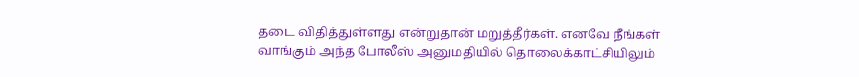தடை விதித்துள்ளது என்றுதான் மறுத்தீர்கள். எனவே நீங்கள் வாங்கும் அந்த போலீஸ் அனுமதியில் தொலைக்காட்சியிலும்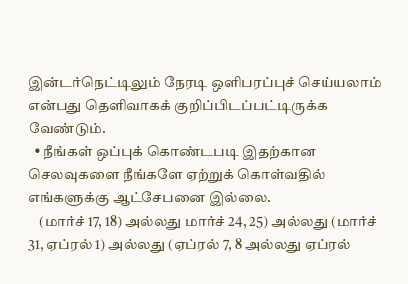இன்டர்நெட்டிலும் நேரடி ஒளிபரப்புச் செய்யலாம் என்பது தெளிவாகக் குறிப்பிடப்பட்டிருக்க வேண்டும்.
  • நீங்கள் ஒப்புக் கொண்டபடி இதற்கான செலவுகளை நீங்களே ஏற்றுக் கொள்வதில் எங்களுக்கு ஆட்சேபனை இல்லை.
    (மார்ச் 17, 18) அல்லது மார்ச் 24, 25) அல்லது (மார்ச் 31, ஏப்ரல் 1) அல்லது (ஏப்ரல் 7, 8 அல்லது ஏப்ரல்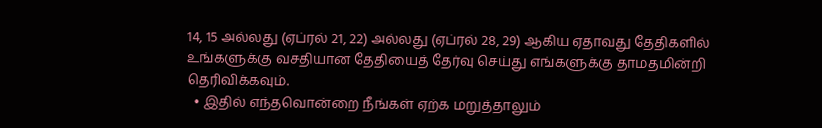14, 15 அல்லது (ஏப்ரல் 21, 22) அல்லது (ஏப்ரல் 28, 29) ஆகிய ஏதாவது தேதிகளில் உங்களுக்கு வசதியான தேதியைத் தேர்வு செய்து எங்களுக்கு தாமதமின்றி தெரிவிக்கவும்.
  • இதில் எந்தவொன்றை நீங்கள் ஏற்க மறுத்தாலும்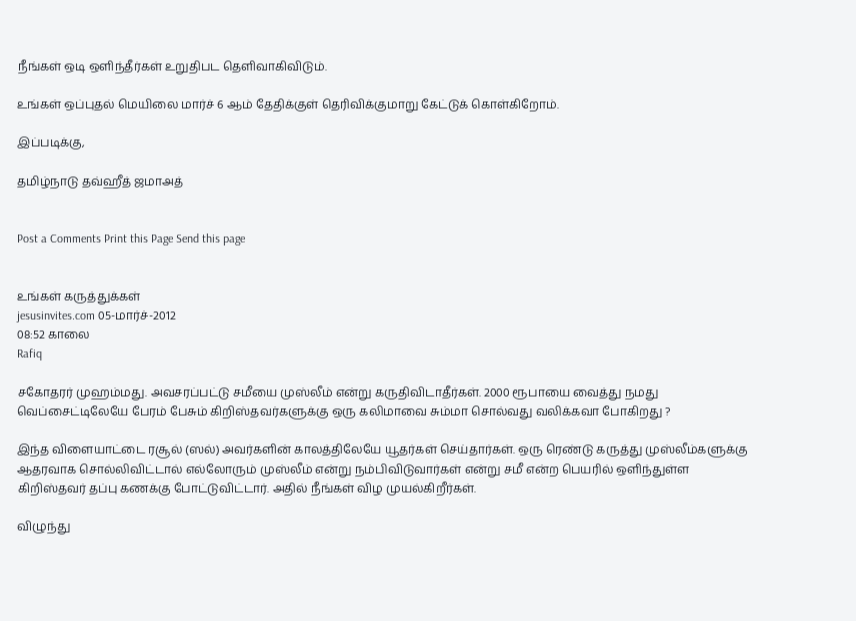நீங்கள் ஒடி ஒளிந்தீர்கள் உறுதிபட தெளிவாகிவிடும்.

உங்கள் ஒப்புதல் மெயிலை மார்ச் 6 ஆம் தேதிக்குள் தெரிவிக்குமாறு கேட்டுக் கொள்கிறோம்.

இப்படிக்கு,

தமிழ்நாடு தவ்ஹீத் ஜமாஅத்


Post a Comments Print this Page Send this page


உங்கள் கருத்துக்கள்
jesusinvites.com 05-மார்ச்-2012
08:52 காலை
Rafiq

சகோதரர் முஹம்மது. அவசரப்பட்டு சமீயை முஸ்லீம் என்று கருதிவிடாதீர்கள். 2000 ரூபாயை வைத்து நமது வெப்சைட்டிலேயே பேரம் பேசும் கிறிஸ்தவர்களுக்கு ஒரு கலிமாவை சும்மா சொல்வது வலிக்கவா போகிறது ?

இந்த விளையாட்டை ரசூல் (ஸல்) அவர்களின் காலத்திலேயே யூதர்கள் செய்தார்கள். ஒரு ரெண்டு கருத்து முஸ்லீம்களுக்கு ஆதரவாக சொல்லிவிட்டால் எல்லோரும் முஸ்லீம் என்று நம்பிவிடுவார்கள் என்று சமீ என்ற பெயரில் ஒளிந்துள்ள கிறிஸ்தவர் தப்பு கணக்கு போட்டுவிட்டார். அதில் நீங்கள் விழ முயல்கிறீர்கள்.

விழுந்து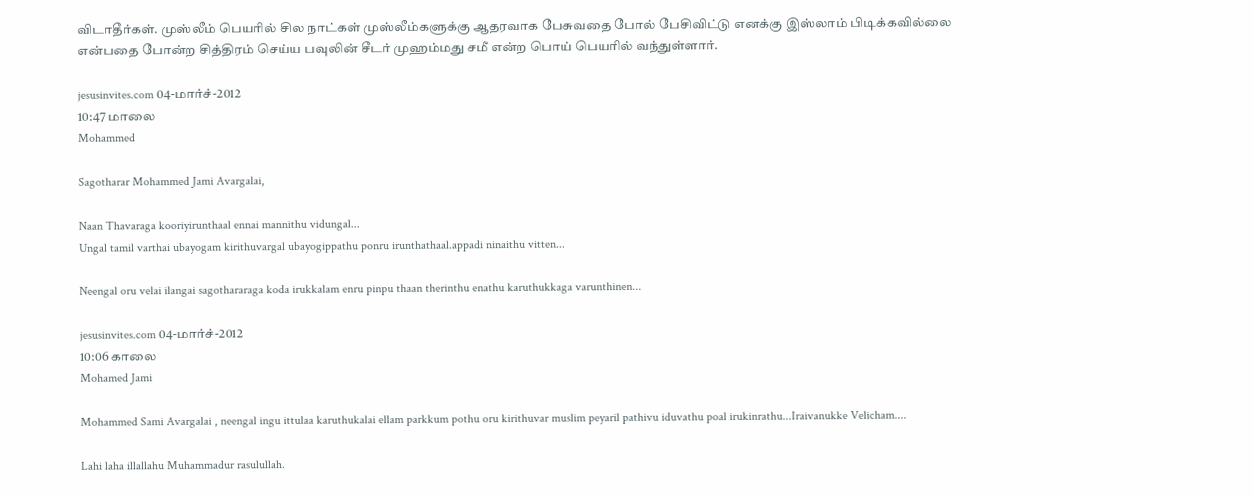விடாதீர்கள். முஸ்லீம் பெயரில் சில நாட்கள் முஸ்லீம்களுக்கு ஆதரவாக பேசுவதை போல் பேசிவிட்டு எனக்கு இஸ்லாம் பிடிக்கவில்லை என்பதை போன்ற சித்திரம் செய்ய பவுலின் சீடர் முஹம்மது சமீ என்ற பொய் பெயரில் வந்துள்ளார்.

jesusinvites.com 04-மார்ச்-2012
10:47 மாலை
Mohammed

Sagotharar Mohammed Jami Avargalai,

Naan Thavaraga kooriyirunthaal ennai mannithu vidungal...
Ungal tamil varthai ubayogam kirithuvargal ubayogippathu ponru irunthathaal.appadi ninaithu vitten...

Neengal oru velai ilangai sagothararaga koda irukkalam enru pinpu thaan therinthu enathu karuthukkaga varunthinen...

jesusinvites.com 04-மார்ச்-2012
10:06 காலை
Mohamed Jami

Mohammed Sami Avargalai , neengal ingu ittulaa karuthukalai ellam parkkum pothu oru kirithuvar muslim peyaril pathivu iduvathu poal irukinrathu...Iraivanukke Velicham....

Lahi laha illallahu Muhammadur rasulullah.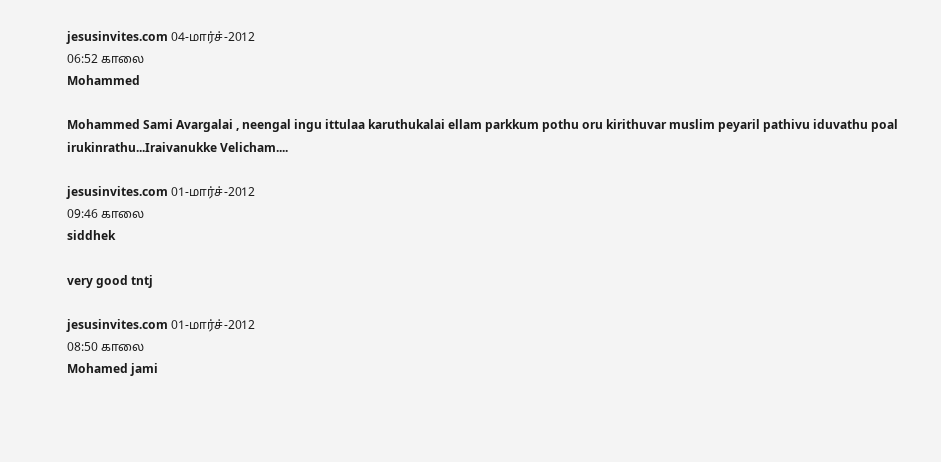jesusinvites.com 04-மார்ச்-2012
06:52 காலை
Mohammed

Mohammed Sami Avargalai , neengal ingu ittulaa karuthukalai ellam parkkum pothu oru kirithuvar muslim peyaril pathivu iduvathu poal irukinrathu...Iraivanukke Velicham....

jesusinvites.com 01-மார்ச்-2012
09:46 காலை
siddhek

very good tntj

jesusinvites.com 01-மார்ச்-2012
08:50 காலை
Mohamed jami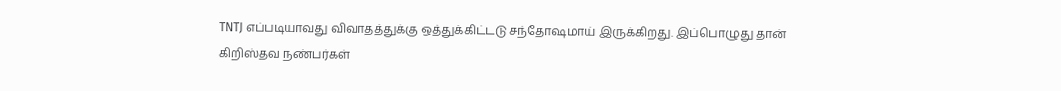TNTJ எப்படியாவது விவாதத்துக்கு ஒத்துக்கிட்டடு சந்தோஷமாய் இருக்கிறது. இப்பொழுது தான் கிறிஸ்தவ நண்பர்கள்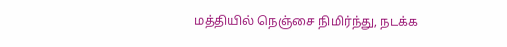மத்தியில் நெஞ்சை நிமிர்ந்து, நடக்க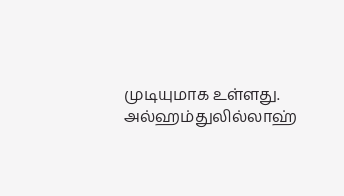முடியுமாக உள்ளது. அல்ஹம்துலில்லாஹ்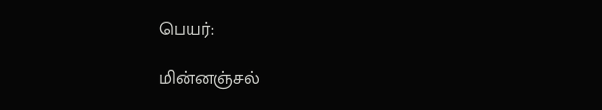பெயர்:

மின்னஞ்சல்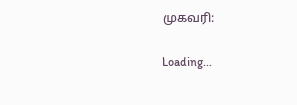முகவரி:

Loading...